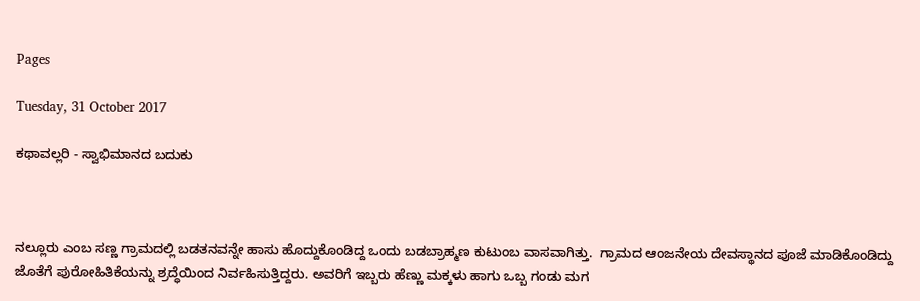Pages

Tuesday, 31 October 2017

ಕಥಾವಲ್ಲರಿ - ಸ್ವಾಭಿಮಾನದ ಬದುಕು



ನಲ್ಲೂರು ಎಂಬ ಸಣ್ಣ ಗ್ರಾಮದಲ್ಲಿ ಬಡತನವನ್ನೇ ಹಾಸು ಹೊದ್ದುಕೊಂಡಿದ್ದ ಒಂದು ಬಡಬ್ರಾಹ್ಮಣ ಕುಟುಂಬ ವಾಸವಾಗಿತ್ತು.  ಗ್ರಾಮದ ಆಂಜನೇಯ ದೇವಸ್ಥಾನದ ಪೂಜೆ ಮಾಡಿಕೊಂಡಿದ್ದು ಜೊತೆಗೆ ಪುರೋಹಿತಿಕೆಯನ್ನು ಶ್ರದ್ಧೆಯಿಂದ ನಿರ್ವಹಿಸುತ್ತಿದ್ದರು. ಅವರಿಗೆ ಇಬ್ಬರು ಹೆಣ್ಣು ಮಕ್ಕಳು ಹಾಗು ಒಬ್ಬ ಗಂಡು ಮಗ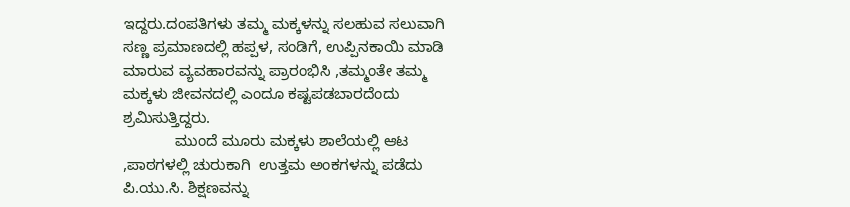ಇದ್ದರು.ದಂಪತಿಗಳು ತಮ್ಮ ಮಕ್ಕಳನ್ನು ಸಲಹುವ ಸಲುವಾಗಿ ಸಣ್ಣ ಪ್ರಮಾಣದಲ್ಲಿ ಹಪ್ಪಳ, ಸಂಡಿಗೆ, ಉಪ್ಪಿನಕಾಯಿ ಮಾಡಿ ಮಾರುವ ವ್ಯವಹಾರವನ್ನು ಪ್ರಾರಂಭಿಸಿ ,ತಮ್ಮಂತೇ ತಮ್ಮ ಮಕ್ಕಳು ಜೀವನದಲ್ಲಿ ಎಂದೂ ಕಷ್ಟಪಡಬಾರದೆಂದು ಶ್ರಮಿಸುತ್ತಿದ್ದರು.
            ಮುಂದೆ ಮೂರು ಮಕ್ಕಳು ಶಾಲೆಯಲ್ಲಿ ಆಟ ,ಪಾಠಗಳಲ್ಲಿ ಚುರುಕಾಗಿ  ಉತ್ತಮ ಅಂಕಗಳನ್ನು ಪಡೆದು ಪಿ.ಯು.ಸಿ. ಶಿಕ್ಷಣವನ್ನು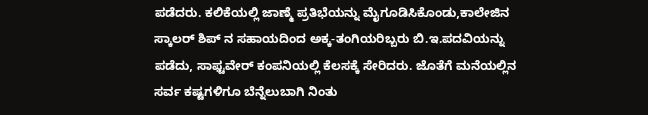ಪಡೆದರು. ಕಲಿಕೆಯಲ್ಲಿ ಜಾಣ್ಮೆ ಪ್ರತಿಭೆಯನ್ನು ಮೈಗೂಡಿಸಿಕೊಂಡು,ಕಾಲೇಜಿನ ಸ್ಕಾಲರ್ ಶಿಪ್ ನ ಸಹಾಯದಿಂದ ಅಕ್ಕ-ತಂಗಿಯರಿಬ್ಬರು ಬಿ.ಇ.ಪದವಿಯನ್ನು ಪಡೆದು, ಸಾಫ್ಟವೇರ್ ಕಂಪನಿಯಲ್ಲಿ ಕೆಲಸಕ್ಕೆ ಸೇರಿದರು. ಜೊತೆಗೆ ಮನೆಯಲ್ಲಿನ ಸರ್ವ ಕಷ್ಟಗಳಿಗೂ ಬೆನ್ನೆಲುಬಾಗಿ ನಿಂತು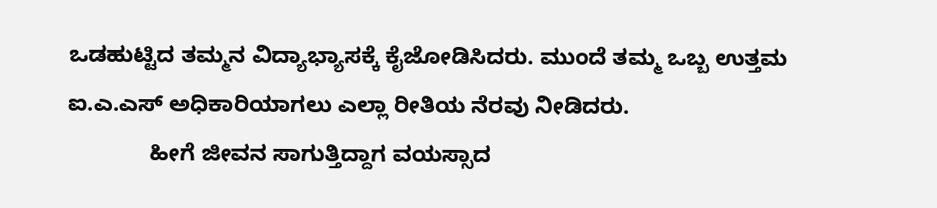ಒಡಹುಟ್ಟಿದ ತಮ್ಮನ ವಿದ್ಯಾಭ್ಯಾಸಕ್ಕೆ ಕೈಜೋಡಿಸಿದರು. ಮುಂದೆ ತಮ್ಮ ಒಬ್ಬ ಉತ್ತಮ ಐ.ಎ.ಎಸ್ ಅಧಿಕಾರಿಯಾಗಲು ಎಲ್ಲಾ ರೀತಿಯ ನೆರವು ನೀಡಿದರು.
             ಹೀಗೆ ಜೀವನ ಸಾಗುತ್ತಿದ್ದಾಗ ವಯಸ್ಸಾದ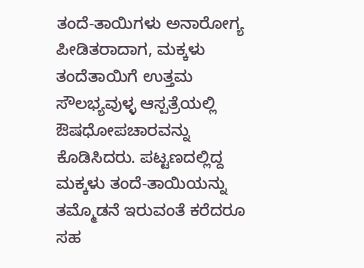ತಂದೆ-ತಾಯಿಗಳು ಅನಾರೋಗ್ಯ ಪೀಡಿತರಾದಾಗ, ಮಕ್ಕಳು ತಂದೆತಾಯಿಗೆ ಉತ್ತಮ ಸೌಲಭ್ಯವುಳ್ಳ ಆಸ್ಪತ್ರೆಯಲ್ಲಿ  ಔಷಧೋಪಚಾರವನ್ನು ಕೊಡಿಸಿದರು. ಪಟ್ಟಣದಲ್ಲಿದ್ದ ಮಕ್ಕಳು ತಂದೆ-ತಾಯಿಯನ್ನು ತಮ್ಮೊಡನೆ ಇರುವಂತೆ ಕರೆದರೂ ಸಹ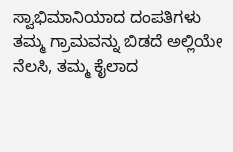ಸ್ವಾಭಿಮಾನಿಯಾದ ದಂಪತಿಗಳು ತಮ್ಮ ಗ್ರಾಮವನ್ನು ಬಿಡದೆ ಅಲ್ಲಿಯೇ ನೆಲಸಿ, ತಮ್ಮ ಕೈಲಾದ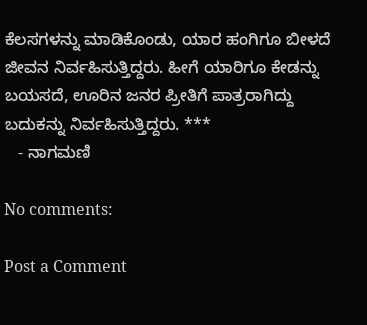ಕೆಲಸಗಳನ್ನು ಮಾಡಿಕೊಂಡು, ಯಾರ ಹಂಗಿಗೂ ಬೀಳದೆ ಜೀವನ ನಿರ್ವಹಿಸುತ್ತಿದ್ದರು. ಹೀಗೆ ಯಾರಿಗೂ ಕೇಡನ್ನು ಬಯಸದೆ, ಊರಿನ ಜನರ ಪ್ರೀತಿಗೆ ಪಾತ್ರರಾಗಿದ್ದು ಬದುಕನ್ನು ನಿರ್ವಹಿಸುತ್ತಿದ್ದರು. ***
   - ನಾಗಮಣಿ

No comments:

Post a Comment